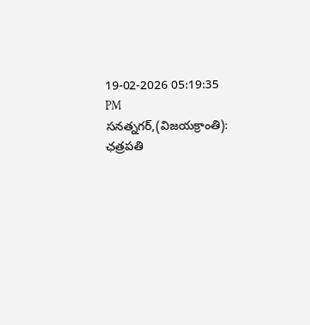19-02-2026 05:19:35 PM
సనత్నగర్,(విజయక్రాంతి): ఛత్రపతి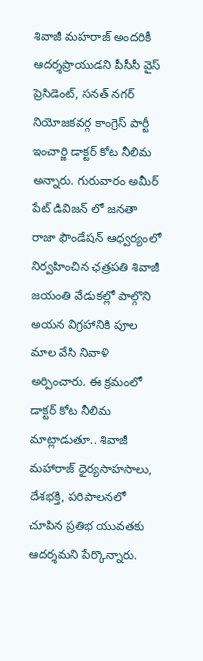శివాజీ మహరాజ్ అందరికీ ఆదర్శప్రాయుడని పీసీసీ వైస్ ప్రెసిడెంట్, సనత్ నగర్ నియోజకవర్గ కాంగ్రెస్ పార్టీ ఇంచార్జి డాక్టర్ కోట నీలిమ అన్నారు. గురువారం అమీర్ పేట్ డివిజన్ లో జనతా రాజా ఫౌండేషన్ ఆధ్వర్యంలో నిర్వహించిన ఛత్రపతి శివాజీ జయంతి వేడుకల్లో పాల్గొని అయన విగ్రహానికి పూల మాల వేసి నివాళి అర్పించారు. ఈ క్రమంలో డాక్టర్ కోట నీలిమ మాట్లాడుతూ.. శివాజీ మహారాజ్ ధైర్యసాహసాలు, దేశభక్తి, పరిపాలనలో చూపిన ప్రతిభ యువతకు ఆదర్శమని పేర్కొన్నారు.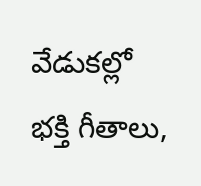వేడుకల్లో భక్తి గీతాలు,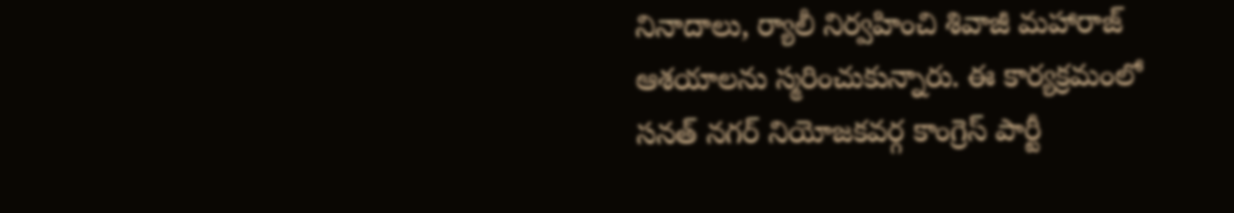నినాదాలు, ర్యాలీ నిర్వహించి శివాజీ మహారాజ్ ఆశయాలను స్మరించుకున్నారు. ఈ కార్యక్రమంలో సనత్ నగర్ నియోజకవర్గ కాంగ్రెస్ పార్టీ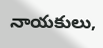నాయకులు,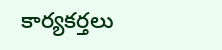కార్యకర్తలు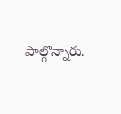పాల్గొన్నారు.